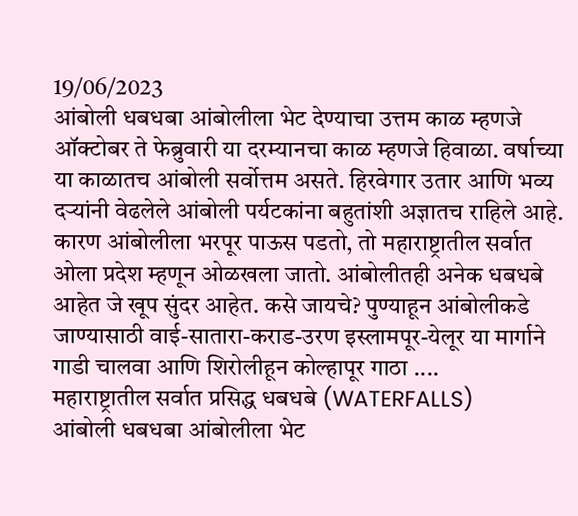19/06/2023
आंबोली धबधबा आंबोलीला भेट देण्याचा उत्तम काळ म्हणजे ऑक्टोबर ते फेब्रुवारी या दरम्यानचा काळ म्हणजे हिवाळा. वर्षाच्या या काळातच आंबोली सर्वोत्तम असते. हिरवेगार उतार आणि भव्य दऱ्यांनी वेढलेले आंबोली पर्यटकांना बहुतांशी अज्ञातच राहिले आहे. कारण आंबोलीला भरपूर पाऊस पडतो, तो महाराष्ट्रातील सर्वात ओला प्रदेश म्हणून ओळखला जातो. आंबोलीतही अनेक धबधबे आहेत जे खूप सुंदर आहेत. कसे जायचे? पुण्याहून आंबोलीकडे जाण्यासाठी वाई-सातारा-कराड-उरण इस्लामपूर-येलूर या मार्गाने गाडी चालवा आणि शिरोलीहून कोल्हापूर गाठा ....
महाराष्ट्रातील सर्वात प्रसिद्ध धबधबे (WATERFALLS)
आंबोली धबधबा आंबोलीला भेट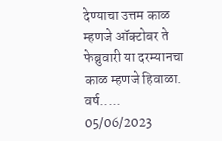देण्याचा उत्तम काळ म्हणजे ऑक्टोबर ते फेब्रुवारी या दरम्यानचा काळ म्हणजे हिवाळा. वर्ष.....
05/06/2023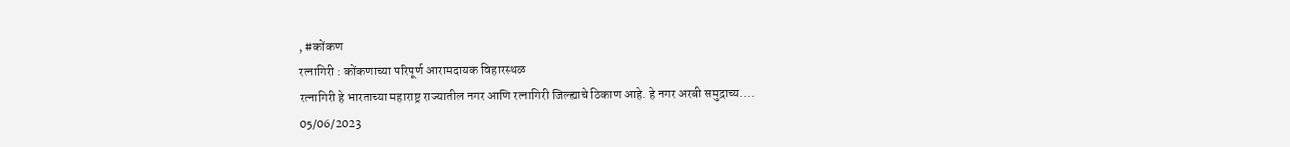, #कोंकण
रत्नागिरी : कोंकणाच्या परिपूर्ण आरामदायक विहारस्थळ
रत्नागिरी हे भारताच्या महाराष्ट्र राज्यातील नगर आणि रत्नागिरी जिल्ह्याचे ठिकाण आहे. हे नगर अरबी समुद्राच्य....
05/06/2023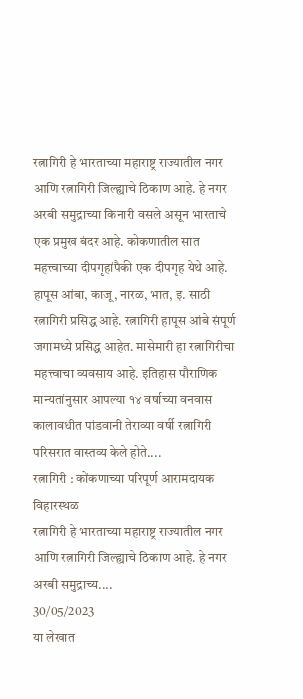रत्नागिरी हे भारताच्या महाराष्ट्र राज्यातील नगर आणि रत्नागिरी जिल्ह्याचे ठिकाण आहे. हे नगर अरबी समुद्राच्या किनारी वसले असून भारताचे एक प्रमुख बंदर आहे. कोकणातील सात महत्त्वाच्या दीपगृहांपैकी एक दीपगृह येथे आहे. हापूस आंबा, काजू, नारळ, भात, इ. साठी रत्नागिरी प्रसिद्ध आहे. रत्नागिरी हापूस आंबे संपूर्ण जगामध्ये प्रसिद्ध आहेत. मासेमारी हा रत्नागिरीचा महत्त्वाचा व्यवसाय आहे. इतिहास पौराणिक मान्यतांनुसार आपल्या १४ वर्षाच्या वनवास कालावधीत पांडवानी तेराव्या वर्षी रत्नागिरी परिसरात वास्तव्य केले होते....
रत्नागिरी : कोंकणाच्या परिपूर्ण आरामदायक विहारस्थळ
रत्नागिरी हे भारताच्या महाराष्ट्र राज्यातील नगर आणि रत्नागिरी जिल्ह्याचे ठिकाण आहे. हे नगर अरबी समुद्राच्य....
30/05/2023
या लेखात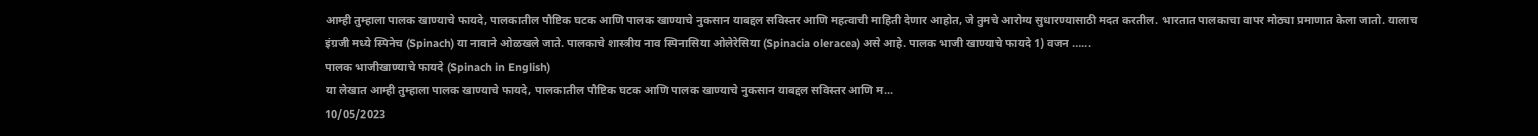आम्ही तुम्हाला पालक खाण्याचे फायदे, पालकातील पौष्टिक घटक आणि पालक खाण्याचे नुकसान याबद्दल सविस्तर आणि महत्वाची माहिती देणार आहोत, जे तुमचे आरोग्य सुधारण्यासाठी मदत करतील. भारतात पालकाचा वापर मोठ्या प्रमाणात केला जातो. यालाच इंग्रजी मध्ये स्पिनेच (Spinach) या नावाने ओळखले जाते. पालकाचे शास्त्रीय नाव स्पिनासिया ओलेरेसिया (Spinacia oleracea) असे आहे. पालक भाजी खाण्याचे फायदे 1) वजन …...
पालक भाजीखाण्याचे फायदे (Spinach in English)
या लेखात आम्ही तुम्हाला पालक खाण्याचे फायदे, पालकातील पौष्टिक घटक आणि पालक खाण्याचे नुकसान याबद्दल सविस्तर आणि म...
10/05/2023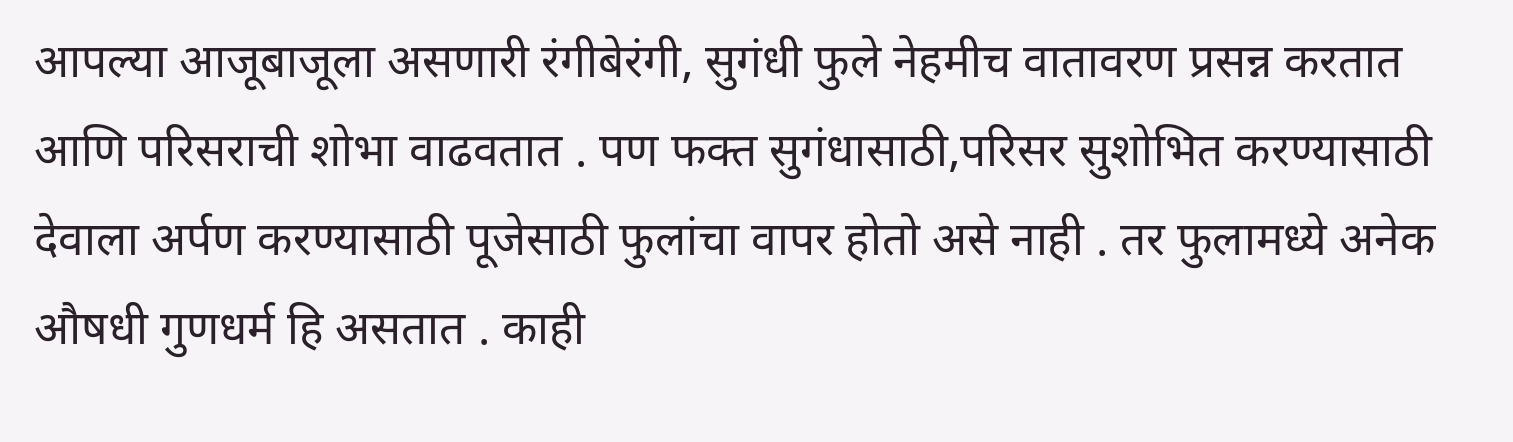आपल्या आजूबाजूला असणारी रंगीबेरंगी, सुगंधी फुले नेहमीच वातावरण प्रसन्न करतात आणि परिसराची शोभा वाढवतात . पण फक्त सुगंधासाठी,परिसर सुशोभित करण्यासाठी देवाला अर्पण करण्यासाठी पूजेसाठी फुलांचा वापर होतो असे नाही . तर फुलामध्ये अनेक औषधी गुणधर्म हि असतात . काही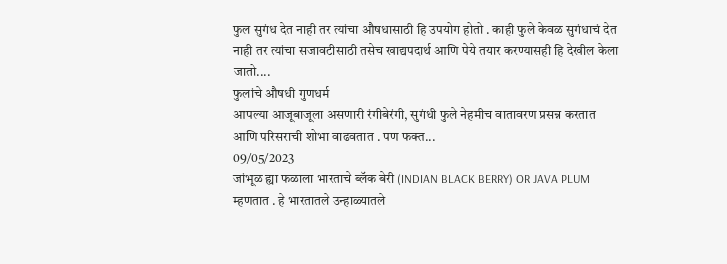फुल सुगंध देत नाही तर त्यांचा औषधासाठी हि उपयोग होतो . काही फुले केवळ सुगंधाचं देत नाही तर त्यांचा सजावटीसाठी तसेच खाद्यपदार्थ आणि पेये तयार करण्यासही हि देखील केला जातो....
फुलांचे औषधी गुणधर्म
आपल्या आजूबाजूला असणारी रंगीबेरंगी, सुगंधी फुले नेहमीच वातावरण प्रसन्न करतात आणि परिसराची शोभा वाढवतात . पण फक्त...
09/05/2023
जांभूळ ह्या फळाला भारताचे ब्लॅक बेरी (INDIAN BLACK BERRY) OR JAVA PLUM म्हणतात . हे भारतातले उन्हाळ्यातले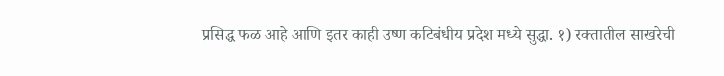प्रसिद्ध फळ आहे आणि इतर काही उष्ण कटिबंधीय प्रदेश मध्ये सुद्धा. १) रक्तातील साखरेची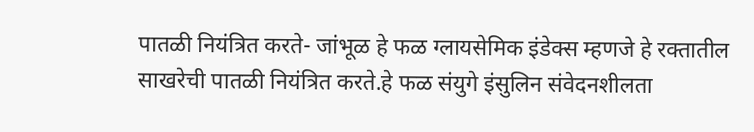पातळी नियंत्रित करते- जांभूळ हे फळ ग्लायसेमिक इंडेक्स म्हणजे हे रक्तातील साखरेची पातळी नियंत्रित करते.हे फळ संयुगे इंसुलिन संवेदनशीलता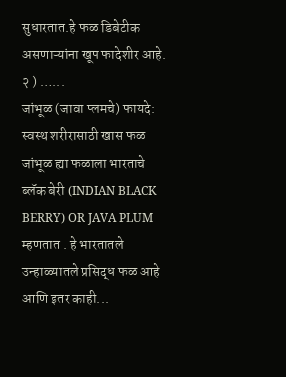सुधारतात.हे फळ डिबेटीक असणाऱ्यांना खूप फादेशीर आहे. २ ) …...
जांभूळ (जावा प्लमचे) फायदे: स्वस्थ शरीरासाठी खास फळ
जांभूळ ह्या फळाला भारताचे ब्लॅक बेरी (INDIAN BLACK BERRY) OR JAVA PLUM म्हणतात . हे भारतातले उन्हाळ्यातले प्रसिद्ध फळ आहे आणि इतर काही...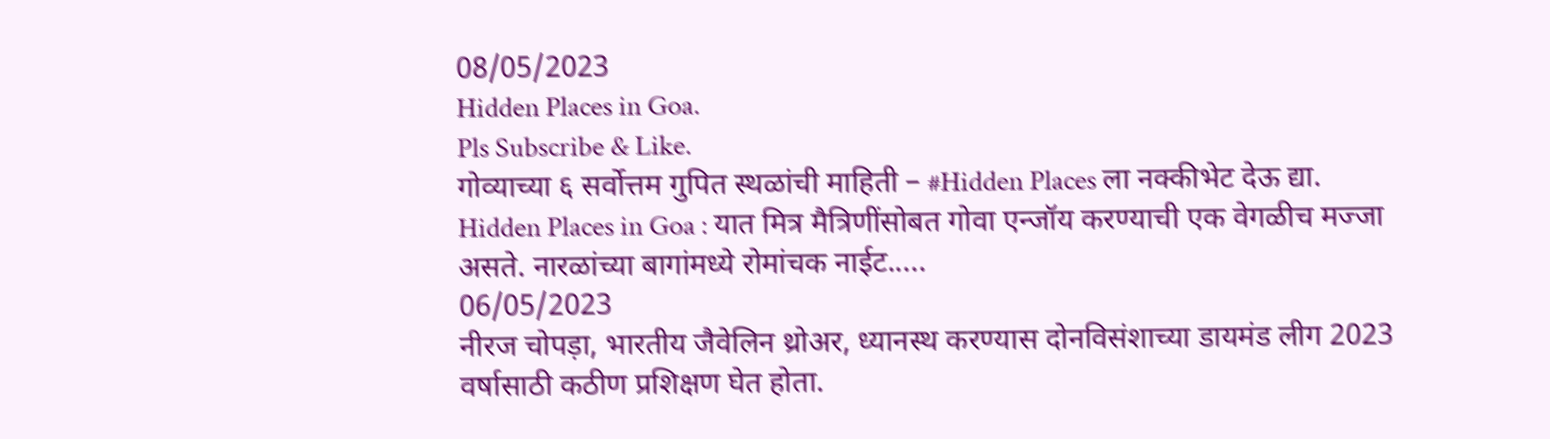08/05/2023
Hidden Places in Goa.
Pls Subscribe & Like.
गोव्याच्या ६ सर्वोत्तम गुपित स्थळांची माहिती – #Hidden Places ला नक्कीभेट देऊ द्या.
Hidden Places in Goa : यात मित्र मैत्रिणींसोबत गोवा एन्जॉय करण्याची एक वेगळीच मज्जा असते. नारळांच्या बागांमध्ये रोमांचक नाईट.....
06/05/2023
नीरज चोपड़ा, भारतीय जैवेलिन थ्रोअर, ध्यानस्थ करण्यास दोनविसंशाच्या डायमंड लीग 2023 वर्षासाठी कठीण प्रशिक्षण घेत होता.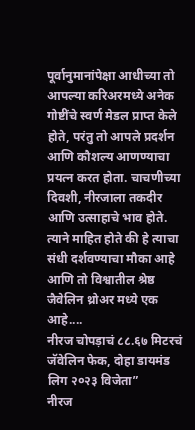पूर्वानुमानांपेक्षा आधीच्या तो आपल्या करिअरमध्ये अनेक गोष्टींचे स्वर्ण मेडल प्राप्त केले होते, परंतु तो आपले प्रदर्शन आणि कौशल्य आणण्याचा प्रयत्न करत होता. चाचणीच्या दिवशी, नीरजाला तकदीर आणि उत्साहाचे भाव होते. त्याने माहित होते की हे त्याचा संधी दर्शवण्याचा मौका आहे आणि तो विश्वातील श्रेष्ठ जैवेलिन थ्रोअर मध्ये एक आहे....
नीरज चोपड़ाचं ८८.६७ मिटरचं जॅवेलिन फेक, दोहा डायमंड लिग २०२३ विजेता”
नीरज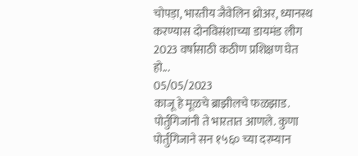चोपड़ा, भारतीय जैवेलिन थ्रोअर, ध्यानस्थ करण्यास दोनविसंशाच्या डायमंड लीग 2023 वर्षासाठी कठीण प्रशिक्षण घेत हो...
05/05/2023
काजू हे मूळचे ब्राझीलचे फळझाड. पोर्तुगिजांनी ते भारतात आणले. कुणा पोर्तुगिजाने सन १५६० च्या दरम्यान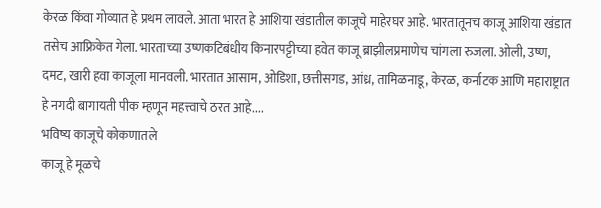केरळ किंवा गोव्यात हे प्रथम लावले. आता भारत हे आशिया खंडातील काजूचे माहेरघर आहे. भारतातूनच काजू आशिया खंडात तसेच आफ्रिकेत गेला. भारताच्या उष्णकटिबंधीय किनारपट्टीच्या हवेत काजू ब्राझीलप्रमाणेच चांगला रुजला. ओली, उष्ण, दमट, खारी हवा काजूला मानवली. भारतात आसाम, ओडिशा, छत्तीसगड, आंध्र, तामिळनाडू, केरळ, कर्नाटक आणि महाराष्ट्रात हे नगदी बागायती पीक म्हणून महत्त्वाचे ठरत आहे....
भविष्य काजूचे कोकणातले
काजू हे मूळचे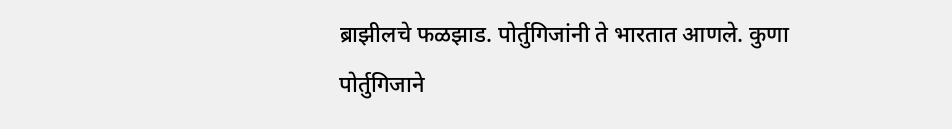ब्राझीलचे फळझाड. पोर्तुगिजांनी ते भारतात आणले. कुणा पोर्तुगिजाने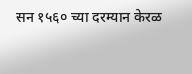सन १५६० च्या दरम्यान केरळ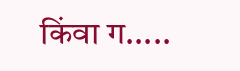किंवा ग.....